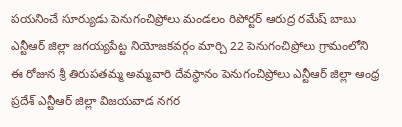పయనించే సూర్యుడు పెనుగంచిప్రోలు మండలం రిపోర్టర్ ఆరుద్ర రమేష్ బాబు ఎన్టీఆర్ జిల్లా జగయ్యపేట్ట నియోజకవర్గం మార్చి 22 పెనుగంచిప్రోలు గ్రామంలోని ఈ రోజున శ్రీ తిరుపతమ్మ అమ్మవారి దేవస్థానం పెనుగంచిప్రోలు ఎన్టీఆర్ జిల్లా ఆంధ్ర ప్రదేశ్ ఎన్టీఆర్ జిల్లా విజయవాడ నగర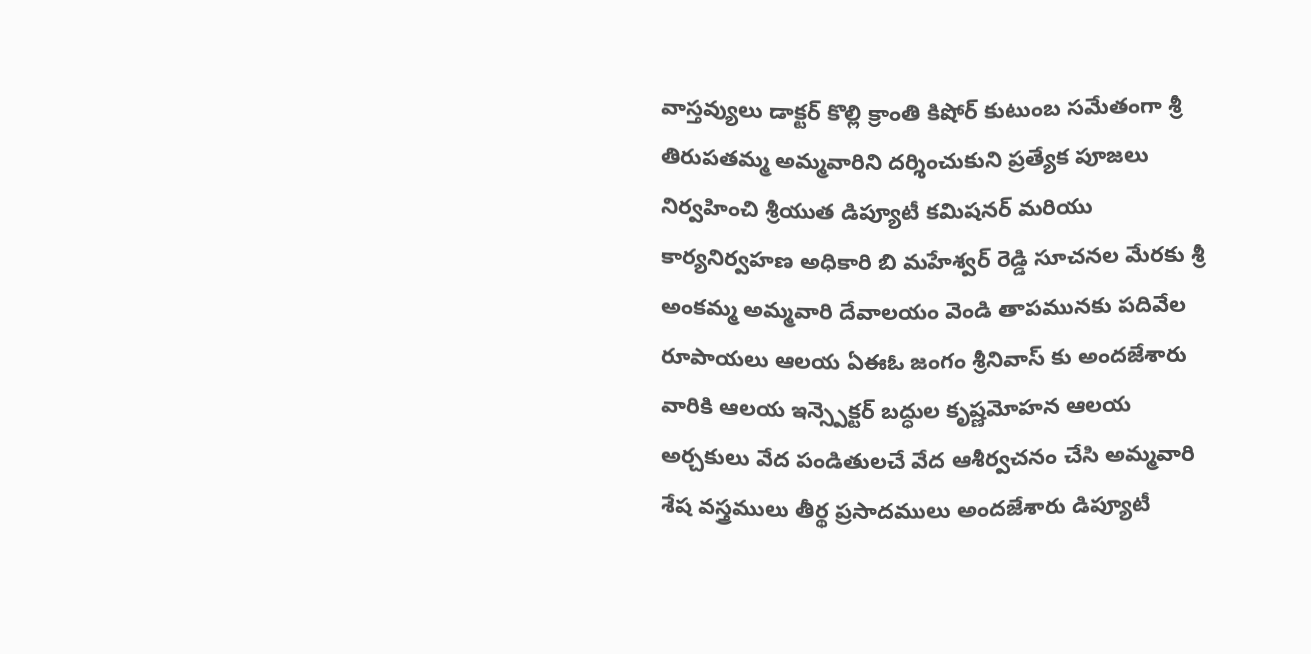వాస్తవ్యులు డాక్టర్ కొల్లి క్రాంతి కిషోర్ కుటుంబ సమేతంగా శ్రీ తిరుపతమ్మ అమ్మవారిని దర్శించుకుని ప్రత్యేక పూజలు నిర్వహించి శ్రీయుత డిప్యూటీ కమిషనర్ మరియు కార్యనిర్వహణ అధికారి బి మహేశ్వర్ రెడ్డి సూచనల మేరకు శ్రీ అంకమ్మ అమ్మవారి దేవాలయం వెండి తాపమునకు పదివేల రూపాయలు ఆలయ ఏఈఓ జంగం శ్రీనివాస్ కు అందజేశారు వారికి ఆలయ ఇన్స్పెక్టర్ బద్ధుల కృష్ణమోహన ఆలయ అర్చకులు వేద పండితులచే వేద ఆశీర్వచనం చేసి అమ్మవారి శేష వస్త్రములు తీర్థ ప్రసాదములు అందజేశారు డిప్యూటీ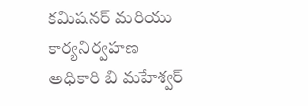కమిషనర్ మరియు కార్యనిర్వహణ అధికారి బి మహేశ్వర్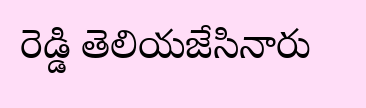రెడ్డి తెలియజేసినారు